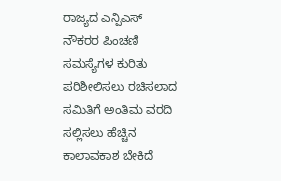ರಾಜ್ಯದ ಎನ್ಪಿಎಸ್ ನೌಕರರ ಪಿಂಚಣಿ ಸಮಸ್ಯೆಗಳ ಕುರಿತು ಪರಿಶೀಲಿಸಲು ರಚಿಸಲಾದ ಸಮಿತಿಗೆ ಅಂತಿಮ ವರದಿ ಸಲ್ಲಿಸಲು ಹೆಚ್ಚಿನ ಕಾಲಾವಕಾಶ ಬೇಕಿದೆ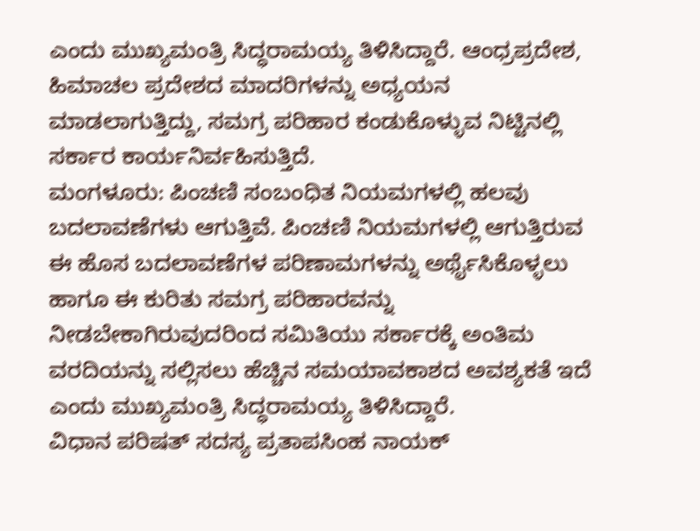ಎಂದು ಮುಖ್ಯಮಂತ್ರಿ ಸಿದ್ಧರಾಮಯ್ಯ ತಿಳಿಸಿದ್ದಾರೆ. ಆಂಧ್ರಪ್ರದೇಶ, ಹಿಮಾಚಲ ಪ್ರದೇಶದ ಮಾದರಿಗಳನ್ನು ಅಧ್ಯಯನ ಮಾಡಲಾಗುತ್ತಿದ್ದು, ಸಮಗ್ರ ಪರಿಹಾರ ಕಂಡುಕೊಳ್ಳುವ ನಿಟ್ಟಿನಲ್ಲಿ ಸರ್ಕಾರ ಕಾರ್ಯನಿರ್ವಹಿಸುತ್ತಿದೆ.
ಮಂಗಳೂರು: ಪಿಂಚಣಿ ಸಂಬಂಧಿತ ನಿಯಮಗಳಲ್ಲಿ ಹಲವು ಬದಲಾವಣೆಗಳು ಆಗುತ್ತಿವೆ. ಪಿಂಚಣಿ ನಿಯಮಗಳಲ್ಲಿ ಆಗುತ್ತಿರುವ ಈ ಹೊಸ ಬದಲಾವಣೆಗಳ ಪರಿಣಾಮಗಳನ್ನು ಅರ್ಥೈಸಿಕೊಳ್ಳಲು ಹಾಗೂ ಈ ಕುರಿತು ಸಮಗ್ರ ಪರಿಹಾರವನ್ನು ನೀಡಬೇಕಾಗಿರುವುದರಿಂದ ಸಮಿತಿಯು ಸರ್ಕಾರಕ್ಕೆ ಅಂತಿಮ ವರದಿಯನ್ನು ಸಲ್ಲಿಸಲು ಹೆಚ್ಚಿನ ಸಮಯಾವಕಾಶದ ಅವಶ್ಯಕತೆ ಇದೆ ಎಂದು ಮುಖ್ಯಮಂತ್ರಿ ಸಿದ್ಧರಾಮಯ್ಯ ತಿಳಿಸಿದ್ದಾರೆ.
ವಿಧಾನ ಪರಿಷತ್ ಸದಸ್ಯ ಪ್ರತಾಪಸಿಂಹ ನಾಯಕ್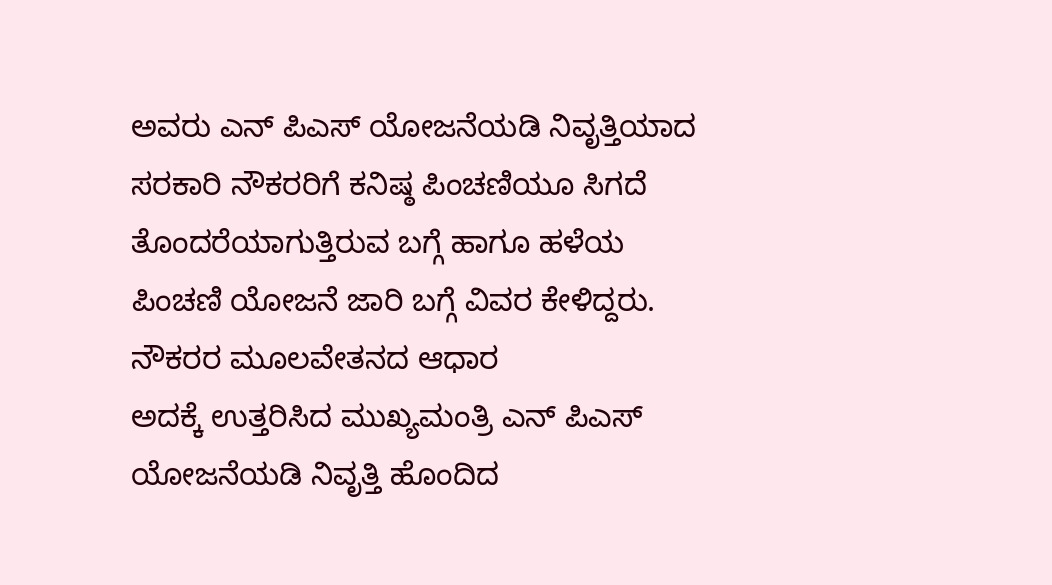ಅವರು ಎನ್ ಪಿಎಸ್ ಯೋಜನೆಯಡಿ ನಿವೃತ್ತಿಯಾದ ಸರಕಾರಿ ನೌಕರರಿಗೆ ಕನಿಷ್ಠ ಪಿಂಚಣಿಯೂ ಸಿಗದೆ ತೊಂದರೆಯಾಗುತ್ತಿರುವ ಬಗ್ಗೆ ಹಾಗೂ ಹಳೆಯ ಪಿಂಚಣಿ ಯೋಜನೆ ಜಾರಿ ಬಗ್ಗೆ ವಿವರ ಕೇಳಿದ್ದರು.
ನೌಕರರ ಮೂಲವೇತನದ ಆಧಾರ
ಅದಕ್ಕೆ ಉತ್ತರಿಸಿದ ಮುಖ್ಯಮಂತ್ರಿ ಎನ್ ಪಿಎಸ್ ಯೋಜನೆಯಡಿ ನಿವೃತ್ತಿ ಹೊಂದಿದ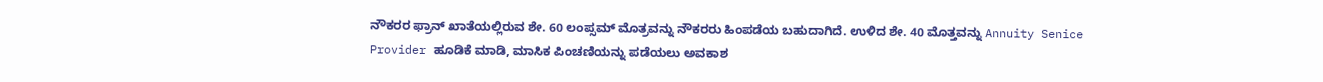ನೌಕರರ ಫ್ರಾನ್ ಖಾತೆಯಲ್ಲಿರುವ ಶೇ. 60 ಲಂಪ್ಸಮ್ ಮೊತ್ರವನ್ನು ನೌಕರರು ಹಿಂಪಡೆಯ ಬಹುದಾಗಿದೆ. ಉಳಿದ ಶೇ. 40 ಮೊತ್ತವನ್ನು Annuity Senice Provider ಹೂಡಿಕೆ ಮಾಡಿ, ಮಾಸಿಕ ಪಿಂಚಣಿಯನ್ನು ಪಡೆಯಲು ಅವಕಾಶ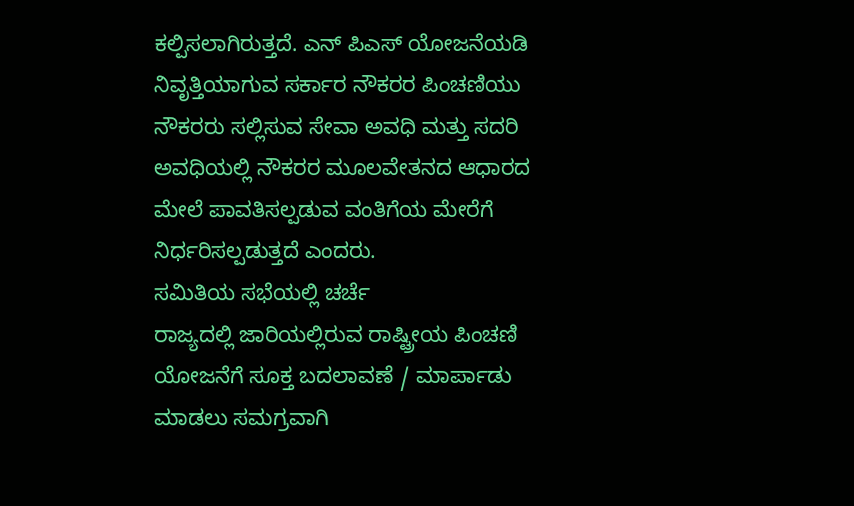ಕಲ್ಪಿಸಲಾಗಿರುತ್ತದೆ. ಎನ್ ಪಿಎಸ್ ಯೋಜನೆಯಡಿ ನಿವೃತ್ತಿಯಾಗುವ ಸರ್ಕಾರ ನೌಕರರ ಪಿಂಚಣಿಯು ನೌಕರರು ಸಲ್ಲಿಸುವ ಸೇವಾ ಅವಧಿ ಮತ್ತು ಸದರಿ ಅವಧಿಯಲ್ಲಿ ನೌಕರರ ಮೂಲವೇತನದ ಆಧಾರದ ಮೇಲೆ ಪಾವತಿಸಲ್ಪಡುವ ವಂತಿಗೆಯ ಮೇರೆಗೆ ನಿರ್ಧರಿಸಲ್ಪಡುತ್ತದೆ ಎಂದರು.
ಸಮಿತಿಯ ಸಭೆಯಲ್ಲಿ ಚರ್ಚೆ
ರಾಜ್ಯದಲ್ಲಿ ಜಾರಿಯಲ್ಲಿರುವ ರಾಷ್ಟ್ರೀಯ ಪಿಂಚಣಿ ಯೋಜನೆಗೆ ಸೂಕ್ತ ಬದಲಾವಣೆ / ಮಾರ್ಪಾಡು ಮಾಡಲು ಸಮಗ್ರವಾಗಿ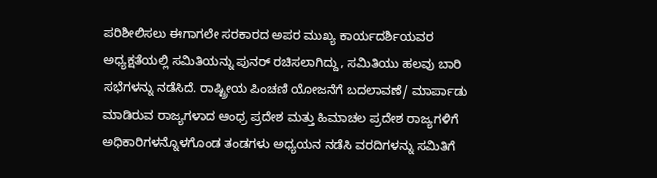ಪರಿಶೀಲಿಸಲು ಈಗಾಗಲೇ ಸರಕಾರದ ಅಪರ ಮುಖ್ಯ ಕಾರ್ಯದರ್ಶಿಯವರ ಅಧ್ಯಕ್ಷತೆಯಲ್ಲಿ ಸಮಿತಿಯನ್ನು ಪುನರ್ ರಚಿಸಲಾಗಿದ್ದು, ಸಮಿತಿಯು ಹಲವು ಬಾರಿ ಸಭೆಗಳನ್ನು ನಡೆಸಿದೆ. ರಾಷ್ಟ್ರೀಯ ಪಿಂಚಣಿ ಯೋಜನೆಗೆ ಬದಲಾವಣೆ/ ಮಾರ್ಪಾಡು ಮಾಡಿರುವ ರಾಜ್ಯಗಳಾದ ಆಂಧ್ರ ಪ್ರದೇಶ ಮತ್ತು ಹಿಮಾಚಲ ಪ್ರದೇಶ ರಾಜ್ಯಗಳಿಗೆ ಅಧಿಕಾರಿಗಳನ್ನೊಳಗೊಂಡ ತಂಡಗಳು ಅಧ್ಯಯನ ನಡೆಸಿ ವರದಿಗಳನ್ನು ಸಮಿತಿಗೆ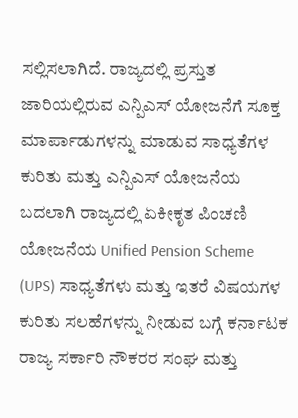ಸಲ್ಲಿಸಲಾಗಿದೆ. ರಾಜ್ಯದಲ್ಲಿ ಪ್ರಸ್ತುತ ಜಾರಿಯಲ್ಲಿರುವ ಎನ್ಪಿಎಸ್ ಯೋಜನೆಗೆ ಸೂಕ್ತ ಮಾರ್ಪಾಡುಗಳನ್ನು ಮಾಡುವ ಸಾಧ್ಯತೆಗಳ ಕುರಿತು ಮತ್ತು ಎನ್ಪಿಎಸ್ ಯೋಜನೆಯ ಬದಲಾಗಿ ರಾಜ್ಯದಲ್ಲಿ ಏಕೀಕೃತ ಪಿಂಚಣಿ ಯೋಜನೆಯ Unified Pension Scheme (UPS) ಸಾಧ್ಯತೆಗಳು ಮತ್ತು ಇತರೆ ವಿಷಯಗಳ ಕುರಿತು ಸಲಹೆಗಳನ್ನು ನೀಡುವ ಬಗ್ಗೆ ಕರ್ನಾಟಕ ರಾಜ್ಯ ಸರ್ಕಾರಿ ನೌಕರರ ಸಂಘ ಮತ್ತು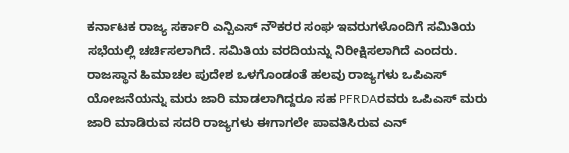ಕರ್ನಾಟಕ ರಾಜ್ಯ ಸರ್ಕಾರಿ ಎನ್ಪಿಎಸ್ ನೌಕರರ ಸಂಘ ಇವರುಗಳೊಂದಿಗೆ ಸಮಿತಿಯ ಸಭೆಯಲ್ಲಿ ಚರ್ಚಿಸಲಾಗಿದೆ. ಸಮಿತಿಯ ವರದಿಯನ್ನು ನಿರೀಕ್ಷಿಸಲಾಗಿದೆ ಎಂದರು.
ರಾಜಸ್ಥಾನ ಹಿಮಾಚಲ ಪುದೇಶ ಒಳಗೊಂಡಂತೆ ಹಲವು ರಾಜ್ಯಗಳು ಒಪಿಎಸ್ ಯೋಜನೆಯನ್ನು ಮರು ಜಾರಿ ಮಾಡಲಾಗಿದ್ದರೂ ಸಹ PFRDAರವರು ಒಪಿಎಸ್ ಮರು ಜಾರಿ ಮಾಡಿರುವ ಸದರಿ ರಾಜ್ಯಗಳು ಈಗಾಗಲೇ ಪಾವತಿಸಿರುವ ಎನ್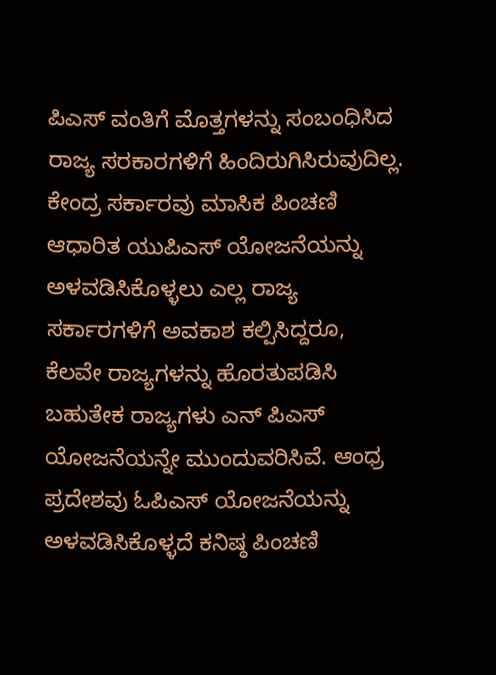ಪಿಎಸ್ ವಂತಿಗೆ ಮೊತ್ತಗಳನ್ನು ಸಂಬಂಧಿಸಿದ ರಾಜ್ಯ ಸರಕಾರಗಳಿಗೆ ಹಿಂದಿರುಗಿಸಿರುವುದಿಲ್ಲ. ಕೇಂದ್ರ ಸರ್ಕಾರವು ಮಾಸಿಕ ಪಿಂಚಣಿ ಆಧಾರಿತ ಯುಪಿಎಸ್ ಯೋಜನೆಯನ್ನು ಅಳವಡಿಸಿಕೊಳ್ಳಲು ಎಲ್ಲ ರಾಜ್ಯ ಸರ್ಕಾರಗಳಿಗೆ ಅವಕಾಶ ಕಲ್ಪಿಸಿದ್ದರೂ, ಕೆಲವೇ ರಾಜ್ಯಗಳನ್ನು ಹೊರತುಪಡಿಸಿ ಬಹುತೇಕ ರಾಜ್ಯಗಳು ಎನ್ ಪಿಎಸ್ ಯೋಜನೆಯನ್ನೇ ಮುಂದುವರಿಸಿವೆ. ಆಂಧ್ರ ಪ್ರದೇಶವು ಓಪಿಎಸ್ ಯೋಜನೆಯನ್ನು ಅಳವಡಿಸಿಕೊಳ್ಳದೆ ಕನಿಷ್ಠ ಪಿಂಚಣಿ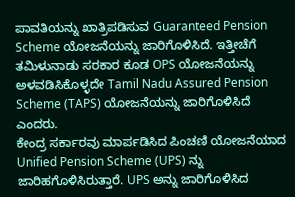ಪಾವತಿಯನ್ನು ಖಾತ್ರಿಪಡಿಸುವ Guaranteed Pension Scheme ಯೋಜನೆಯನ್ನು ಜಾರಿಗೊಳಿಸಿದೆ. ಇತ್ತೀಚೆಗೆ ತಮಿಳುನಾಡು ಸರಕಾರ ಕೂಡ OPS ಯೋಜನೆಯನ್ನು ಅಳವಡಿಸಿಕೊಳ್ಳದೇ Tamil Nadu Assured Pension Scheme (TAPS) ಯೋಜನೆಯನ್ನು ಜಾರಿಗೊಳಿಸಿದೆ ಎಂದರು.
ಕೇಂದ್ರ ಸರ್ಕಾರವು ಮಾರ್ಪಡಿಸಿದ ಪಿಂಚಣಿ ಯೋಜನೆಯಾದ Unified Pension Scheme (UPS) ನ್ನು ಜಾರಿಹಗೊಳಿಸಿರುತ್ತಾರೆ. UPS ಅನ್ನು ಜಾರಿಗೊಳಿಸಿದ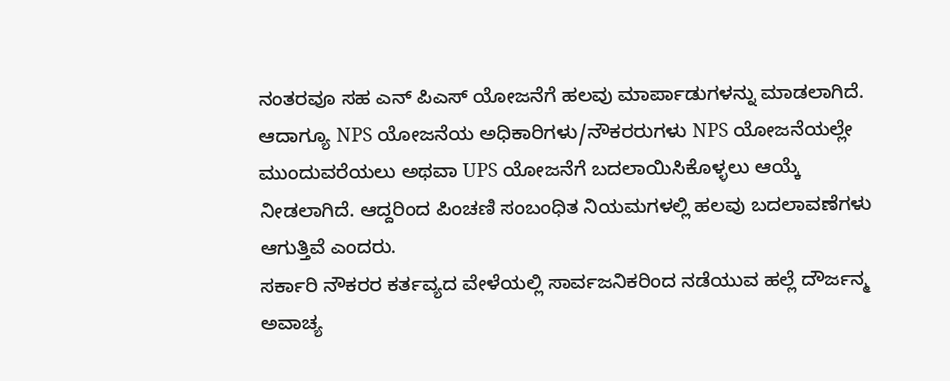ನಂತರವೂ ಸಹ ಎನ್ ಪಿಎಸ್ ಯೋಜನೆಗೆ ಹಲವು ಮಾರ್ಪಾಡುಗಳನ್ನು ಮಾಡಲಾಗಿದೆ. ಆದಾಗ್ಯೂ NPS ಯೋಜನೆಯ ಅಧಿಕಾರಿಗಳು/ನೌಕರರುಗಳು NPS ಯೋಜನೆಯಲ್ಲೇ ಮುಂದುವರೆಯಲು ಅಥವಾ UPS ಯೋಜನೆಗೆ ಬದಲಾಯಿಸಿಕೊಳ್ಳಲು ಆಯ್ಕೆ ನೀಡಲಾಗಿದೆ. ಆದ್ದರಿಂದ ಪಿಂಚಣಿ ಸಂಬಂಧಿತ ನಿಯಮಗಳಲ್ಲಿ ಹಲವು ಬದಲಾವಣೆಗಳು ಆಗುತ್ತಿವೆ ಎಂದರು.
ಸರ್ಕಾರಿ ನೌಕರರ ಕರ್ತವ್ಯದ ವೇಳೆಯಲ್ಲಿ ಸಾರ್ವಜನಿಕರಿಂದ ನಡೆಯುವ ಹಲ್ಲೆ ದೌರ್ಜನ್ಮ ಅವಾಚ್ಯ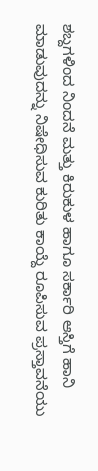ಶಬ್ದಗಳಿಂದ ನಿಂದನೆ ಮತ್ತು ಕಿರುಕುಳ ಹಾಗೂ ಸರ್ಕಾರಿ ಆಸ್ತಿಗೆ ಹಾನಿ ಮಾಡುವುದನ್ನು ನಿಷೇಧಿಸುವ ಕುರಿತು ಕಾಯ್ದೆ ರೂಪಿಸುವ ಪ್ರಸ್ತಾವನೆಯು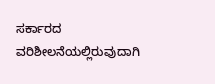ಸರ್ಕಾರದ ವರಿಶೀಲನೆಯಲ್ಲಿರುವುದಾಗಿ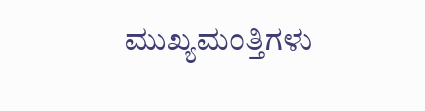ಮುಖ್ಯಮಂತ್ತಿಗಳು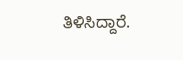ತಿಳಿಸಿದ್ದಾರೆ.